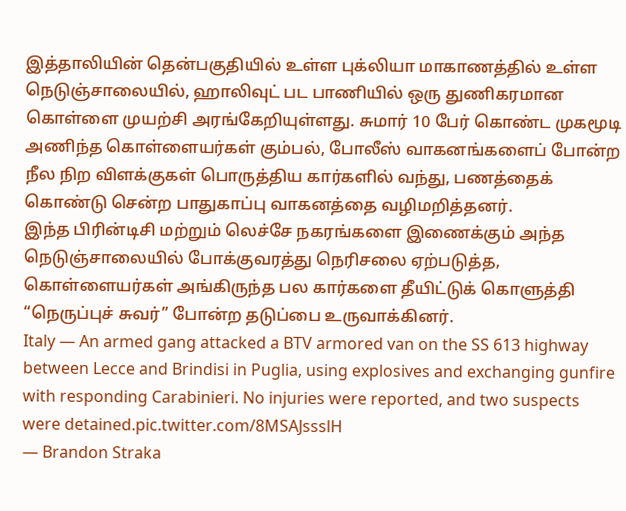இத்தாலியின் தென்பகுதியில் உள்ள புக்லியா மாகாணத்தில் உள்ள நெடுஞ்சாலையில், ஹாலிவுட் பட பாணியில் ஒரு துணிகரமான கொள்ளை முயற்சி அரங்கேறியுள்ளது. சுமார் 10 பேர் கொண்ட முகமூடி அணிந்த கொள்ளையர்கள் கும்பல், போலீஸ் வாகனங்களைப் போன்ற நீல நிற விளக்குகள் பொருத்திய கார்களில் வந்து, பணத்தைக் கொண்டு சென்ற பாதுகாப்பு வாகனத்தை வழிமறித்தனர்.
இந்த பிரின்டிசி மற்றும் லெச்சே நகரங்களை இணைக்கும் அந்த நெடுஞ்சாலையில் போக்குவரத்து நெரிசலை ஏற்படுத்த, கொள்ளையர்கள் அங்கிருந்த பல கார்களை தீயிட்டுக் கொளுத்தி “நெருப்புச் சுவர்” போன்ற தடுப்பை உருவாக்கினர்.
Italy — An armed gang attacked a BTV armored van on the SS 613 highway between Lecce and Brindisi in Puglia, using explosives and exchanging gunfire with responding Carabinieri. No injuries were reported, and two suspects were detained.pic.twitter.com/8MSAJssslH
— Brandon Straka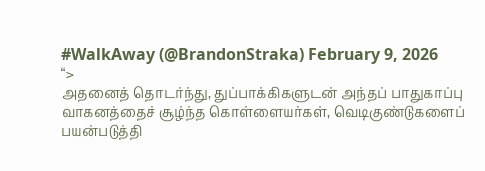#WalkAway (@BrandonStraka) February 9, 2026
“>
அதனைத் தொடர்ந்து, துப்பாக்கிகளுடன் அந்தப் பாதுகாப்பு வாகனத்தைச் சூழ்ந்த கொள்ளையர்கள், வெடிகுண்டுகளைப் பயன்படுத்தி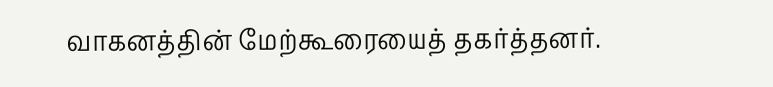வாகனத்தின் மேற்கூரையைத் தகர்த்தனர்.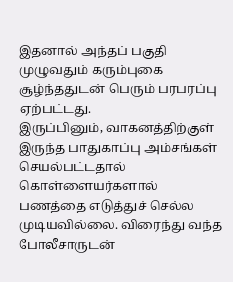இதனால் அந்தப் பகுதி முழுவதும் கரும்புகை சூழ்ந்ததுடன் பெரும் பரபரப்பு ஏற்பட்டது.
இருப்பினும், வாகனத்திற்குள் இருந்த பாதுகாப்பு அம்சங்கள் செயல்பட்டதால் கொள்ளையர்களால் பணத்தை எடுத்துச் செல்ல முடியவில்லை. விரைந்து வந்த போலீசாருடன்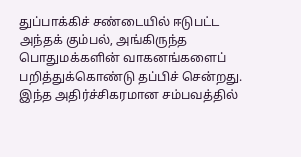துப்பாக்கிச் சண்டையில் ஈடுபட்ட அந்தக் கும்பல், அங்கிருந்த பொதுமக்களின் வாகனங்களைப் பறித்துக்கொண்டு தப்பிச் சென்றது. இந்த அதிர்ச்சிகரமான சம்பவத்தில்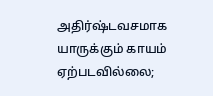அதிர்ஷ்டவசமாக யாருக்கும் காயம் ஏற்படவில்லை;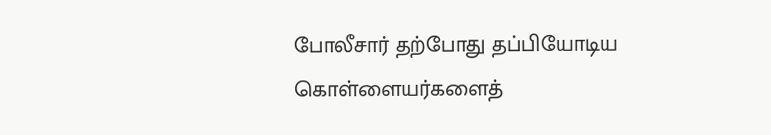போலீசார் தற்போது தப்பியோடிய கொள்ளையர்களைத்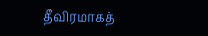தீவிரமாகத்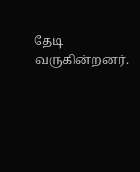தேடி வருகின்றனர்.